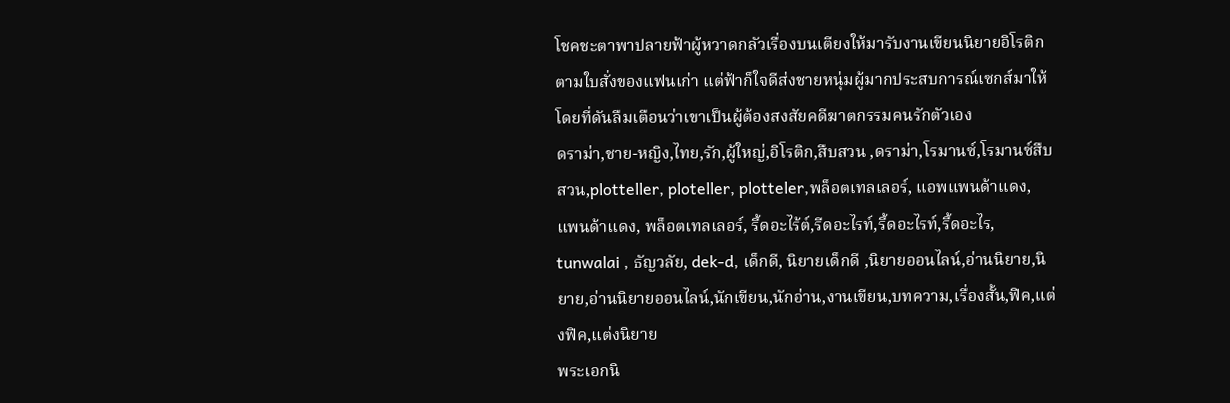โชคชะตาพาปลายฟ้าผู้หวาดกลัวเรื่องบนเตียงให้มารับงานเขียนนิยายอิโรติกตามใบสั่งของแฟนเก่า แต่ฟ้าก็ใจดีส่งชายหนุ่มผู้มากประสบการณ์เซกส์มาให้ โดยที่ดันลืมเตือนว่าเขาเป็นผู้ต้องสงสัยคดีฆาตกรรมคนรักตัวเอง
ดราม่า,ชาย-หญิง,ไทย,รัก,ผู้ใหญ่,อิโรติก,สืบสวน ,ดราม่า,โรมานซ์,โรมานซ์สืบสวน,plotteller, ploteller, plotteler,พล็อตเทลเลอร์, แอพแพนด้าแดง, แพนด้าแดง, พล็อตเทลเลอร์, รี้ดอะไร้ต์,รีดอะไรท์,รี้ดอะไรท์,รี้ดอะไร, tunwalai , ธัญวลัย, dek-d, เด็กดี, นิยายเด็กดี ,นิยายออนไลน์,อ่านนิยาย,นิยาย,อ่านนิยายออนไลน์,นักเขียน,นักอ่าน,งานเขียน,บทความ,เรื่องสั้น,ฟิค,แต่งฟิค,แต่งนิยาย
พระเอกนิ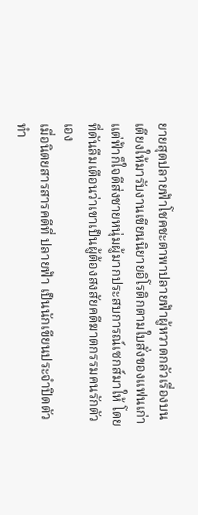ยายสุดปลายฟ้าโชคชะตาพาปลายฟ้าผู้หวาดกลัวเรื่องบนเตียงให้มารับงานเขียนนิยายอิโรติกตามใบสั่งของแฟนเก่า แต่ฟ้าก็ใจดีส่งชายหนุ่มผู้มากประสบการณ์เซกส์มาให้ โดยที่ดันลืมเตือนว่าเขาเป็นผู้ต้องสงสัยคดีฆาตกรรมคนรักตัวเอง
เมื่อนิตยสารสารคดีที่ ปลายฟ้า เป็นนักเขียนประจำปิดตัว ทำ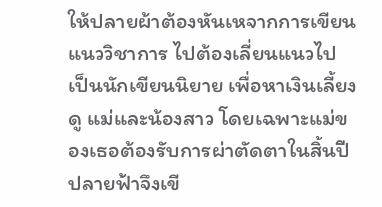ให้ปลายผ้าต้องหันเหจากการเขียนแนววิชาการ ไปต้องเลี่ยนแนวไปเป็นนักเขียนนิยาย เพื่อหาเงินเลี้ยงดู แม่และน้องสาว โดยเฉพาะแม่ของเธอต้องรับการผ่าตัดตาในสิ้นปี ปลายฟ้าจึงเขี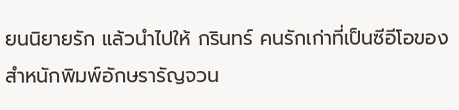ยนนิยายรัก แล้วนำไปให้ กรินทร์ คนรักเก่าที่เป็นซีอีโอของสำหนักพิมพ์อักษรารัญจวน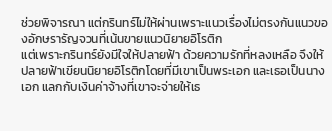ช่วยพิจารณา แต่กรินทร์ไม่ให้ผ่านเพราะแนวเรื่องไม่ตรงกันแนวของอักษรารัญจวนที่เน้นขายแนวนิยายอิโรติก
แต่เพราะกรินทร์ยังมีใจให้ปลายฟ้า ด้วยความรักที่หลงเหลือ จึงให้ปลายฟ้าเขียนนิยายอิโรติกโดยที่มีเขาเป็นพระเอก และเธอเป็นนางเอก แลกกับเงินค่าจ้างที่เขาจะจ่ายให้เธ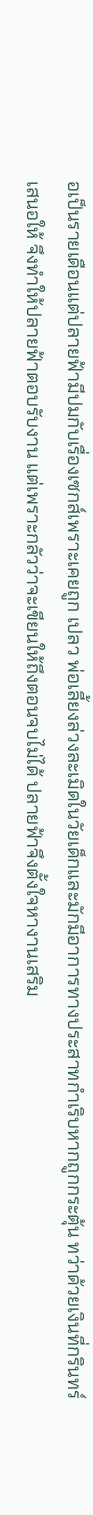อเป็นรายเดือนแต่ปลายฟ้ามีปมกับเรื่องเซกส์เพราะเคยถูก เปลว พ่อเลี้ยงล่วงละเมิดในวัยเด็กและมักมีอาการทางประสาทกำเริบหากถูกกระตุ้น ทว่าด้วยเงินที่กรินทร์เสนอให้ จึงทำให้ปลายฟ้าตอบรับงาน แต่เพราะกลัวว่าจะเขียนให้ถึงตอนจบไม่ได้ ปลายฟ้าจึงตั้งใจหางานเสริม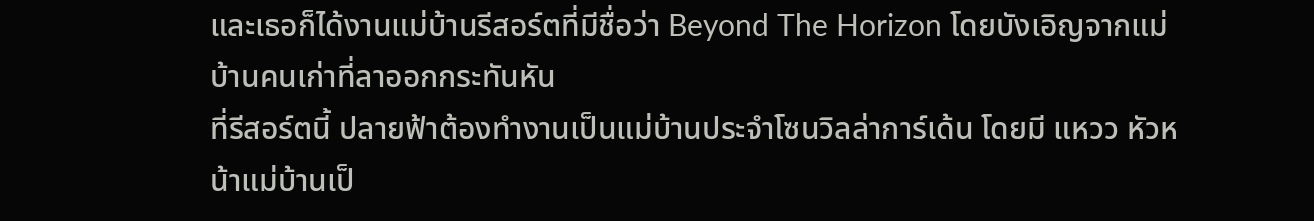และเธอก็ได้งานแม่บ้านรีสอร์ตที่มีชื่อว่า Beyond The Horizon โดยบังเอิญจากแม่บ้านคนเก่าที่ลาออกกระทันหัน
ที่รีสอร์ตนี้ ปลายฟ้าต้องทำงานเป็นแม่บ้านประจำโซนวิลล่าการ์เด้น โดยมี แหวว หัวหน้าแม่บ้านเป็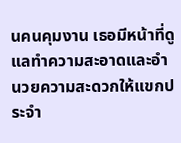นคนคุมงาน เธอมีหน้าที่ดูแลทำความสะอาดและอำนวยความสะดวกให้แขกประจำ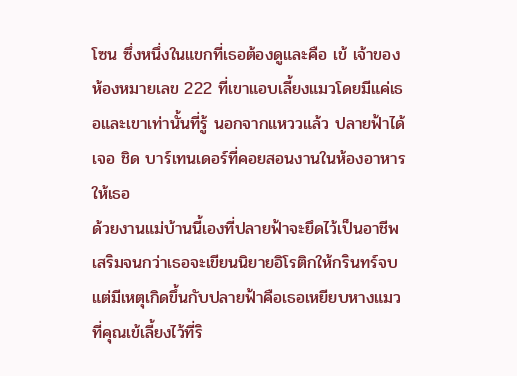โซน ซึ่งหนึ่งในแขกที่เธอต้องดูและคือ เข้ เจ้าของห้องหมายเลข 222 ที่เขาแอบเลี้ยงแมวโดยมีแค่เธอและเขาเท่านั้นที่รู้ นอกจากแหววแล้ว ปลายฟ้าได้เจอ ชิด บาร์เทนเดอร์ที่คอยสอนงานในห้องอาหารให้เธอ
ด้วยงานแม่บ้านนี้เองที่ปลายฟ้าจะยึดไว้เป็นอาชีพเสริมจนกว่าเธอจะเขียนนิยายอิโรติกให้กรินทร์จบ แต่มีเหตุเกิดขึ้นกับปลายฟ้าคือเธอเหยียบหางแมวที่คุณเข้เลี้ยงไว้ที่ริ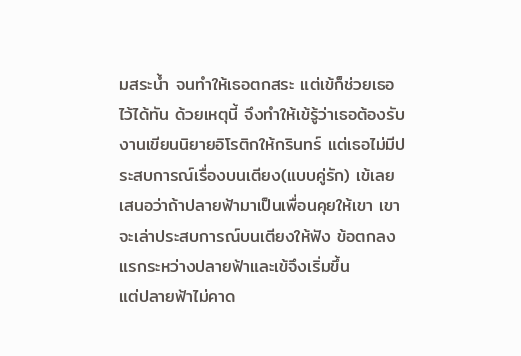มสระน้ำ จนทำให้เธอตกสระ แต่เข้ก็ช่วยเธอไว้ได้ทัน ด้วยเหตุนี้ จึงทำให้เข้รู้ว่าเธอต้องรับงานเขียนนิยายอิโรติกให้กรินทร์ แต่เธอไม่มีประสบการณ์เรื่องบนเตียง(แบบคู่รัก) เข้เลยเสนอว่าถ้าปลายฟ้ามาเป็นเพื่อนคุยให้เขา เขาจะเล่าประสบการณ์บนเตียงให้ฟัง ข้อตกลงแรกระหว่างปลายฟ้าและเข้จึงเริ่มขึ้น
แต่ปลายฟ้าไม่คาด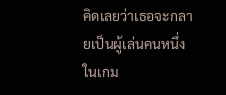คิดเลยว่าเธอจะกลายเป็นผู้เล่นคนหนึ่งในเกม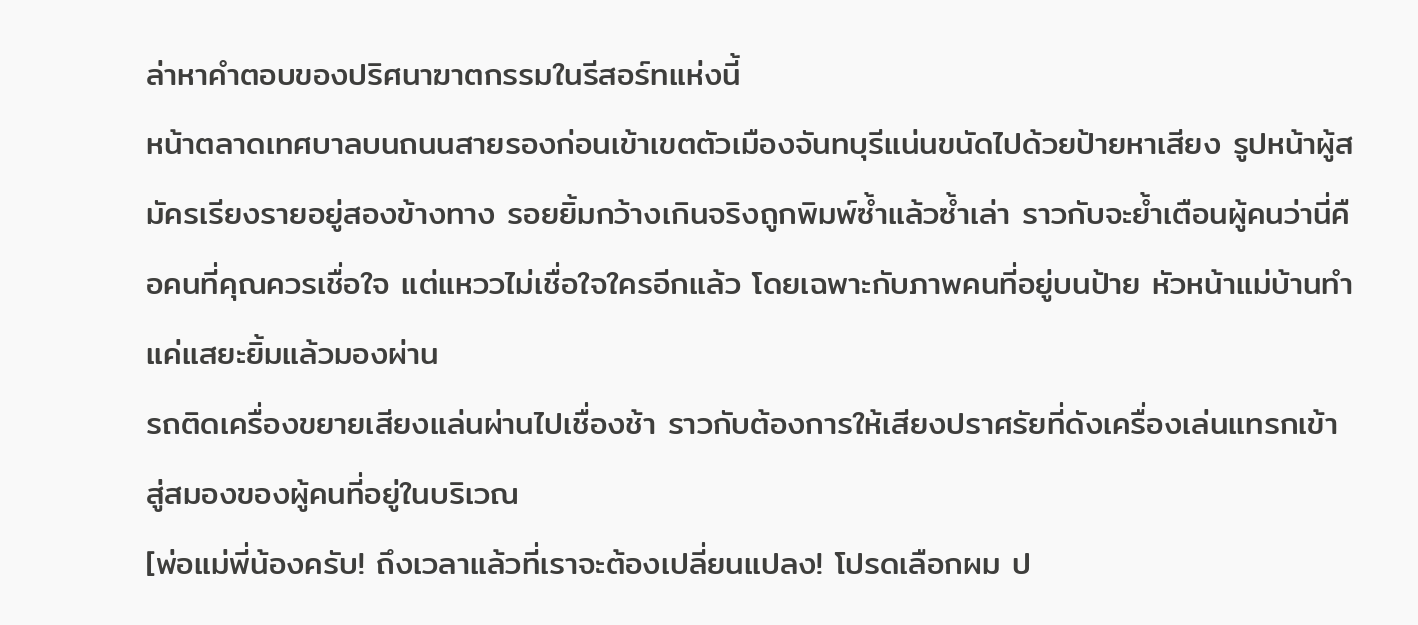ล่าหาคำตอบของปริศนาฆาตกรรมในรีสอร์ทแห่งนี้
หน้าตลาดเทศบาลบนถนนสายรองก่อนเข้าเขตตัวเมืองจันทบุรีแน่นขนัดไปด้วยป้ายหาเสียง รูปหน้าผู้สมัครเรียงรายอยู่สองข้างทาง รอยยิ้มกว้างเกินจริงถูกพิมพ์ซ้ำแล้วซ้ำเล่า ราวกับจะย้ำเตือนผู้คนว่านี่คือคนที่คุณควรเชื่อใจ แต่แหววไม่เชื่อใจใครอีกแล้ว โดยเฉพาะกับภาพคนที่อยู่บนป้าย หัวหน้าแม่บ้านทำแค่แสยะยิ้มแล้วมองผ่าน
รถติดเครื่องขยายเสียงแล่นผ่านไปเชื่องช้า ราวกับต้องการให้เสียงปราศรัยที่ดังเครื่องเล่นแทรกเข้าสู่สมองของผู้คนที่อยู่ในบริเวณ
[พ่อแม่พี่น้องครับ! ถึงเวลาแล้วที่เราจะต้องเปลี่ยนแปลง! โปรดเลือกผม ป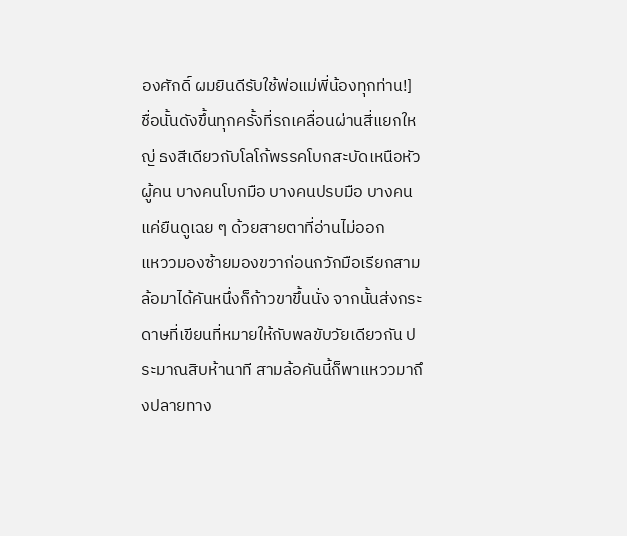องศักดิ์ ผมยินดีรับใช้พ่อแม่พี่น้องทุกท่าน!]
ชื่อนั้นดังขึ้นทุกครั้งที่รถเคลื่อนผ่านสี่แยกใหญ่ ธงสีเดียวกับโลโก้พรรคโบกสะบัดเหนือหัวผู้คน บางคนโบกมือ บางคนปรบมือ บางคนแค่ยืนดูเฉย ๆ ด้วยสายตาที่อ่านไม่ออก
แหววมองซ้ายมองขวาก่อนกวักมือเรียกสามล้อมาได้คันหนึ่งก็ก้าวขาขึ้นนั่ง จากนั้นส่งกระดาษที่เขียนที่หมายให้กับพลขับวัยเดียวกัน ประมาณสิบห้านาที สามล้อคันนี้ก็พาแหววมาถึงปลายทาง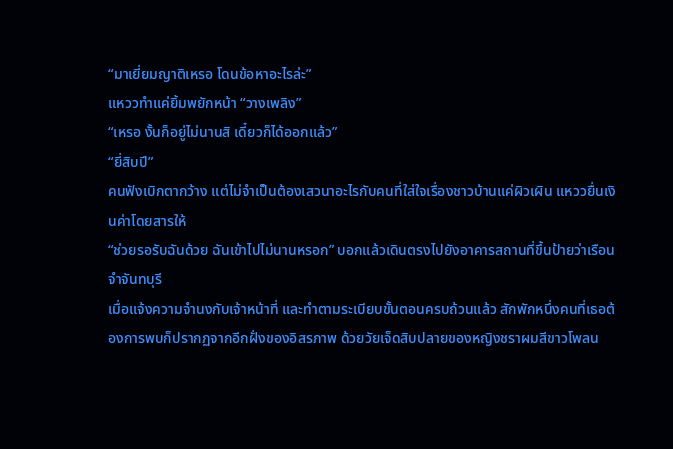“มาเยี่ยมญาติเหรอ โดนข้อหาอะไรล่ะ”
แหววทำแค่ยิ้มพยักหน้า “วางเพลิง”
“เหรอ งั้นก็อยู่ไม่นานสิ เดี๋ยวก็ได้ออกแล้ว”
“ยี่สิบปี”
คนฟังเบิกตากว้าง แต่ไม่จำเป็นต้องเสวนาอะไรกับคนที่ใส่ใจเรื่องชาวบ้านแค่ผิวเผิน แหววยื่นเงินค่าโดยสารให้
“ช่วยรอรับฉันด้วย ฉันเข้าไปไม่นานหรอก” บอกแล้วเดินตรงไปยังอาคารสถานที่ขึ้นป้ายว่าเรือนจำจันทบุรี
เมื่อแจ้งความจำนงกับเจ้าหน้าที่ และทำตามระเบียบขั้นตอนครบถ้วนแล้ว สักพักหนึ่งคนที่เธอต้องการพบก็ปรากฏจากอีกฝั่งของอิสรภาพ ด้วยวัยเจ็ดสิบปลายของหญิงชราผมสีขาวโพลน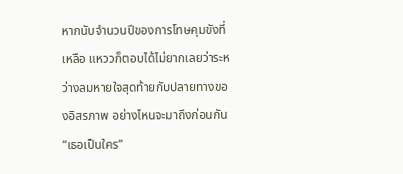หากนับจำนวนปีของการโทษคุมขังที่เหลือ แหววก็ตอบได้ไม่ยากเลยว่าระหว่างลมหายใจสุดท้ายกับปลายทางของอิสรภาพ อย่างไหนจะมาถึงก่อนกัน
“เธอเป็นใคร”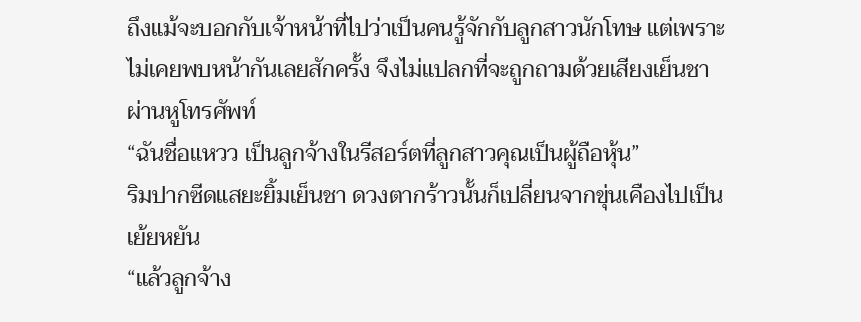ถึงแม้จะบอกกับเจ้าหน้าที่ไปว่าเป็นคนรู้จักกับลูกสาวนักโทษ แต่เพราะไม่เคยพบหน้ากันเลยสักครั้ง จึงไม่แปลกที่จะถูกถามด้วยเสียงเย็นชาผ่านหูโทรศัพท์
“ฉันชื่อแหวว เป็นลูกจ้างในรีสอร์ตที่ลูกสาวคุณเป็นผู้ถือหุ้น”
ริมปากซีดแสยะยิ้มเย็นชา ดวงตากร้าวนั้นก็เปลี่ยนจากขุ่นเคืองไปเป็นเย้ยหยัน
“แล้วลูกจ้าง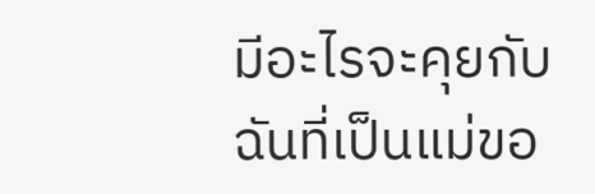มีอะไรจะคุยกับฉันที่เป็นแม่ขอ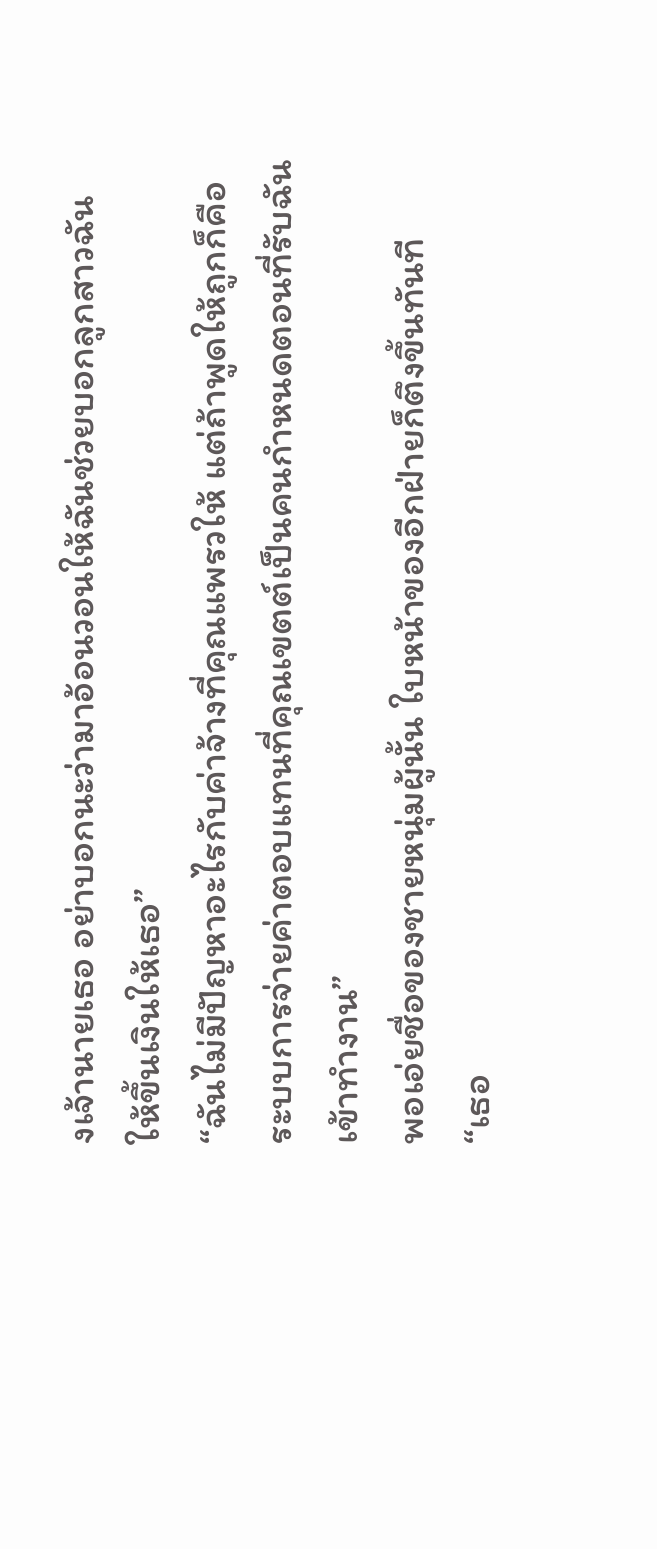งเจ้านายเธอ อย่าบอกนะว่ามาอ้อนวอนให้ฉันช่วยบอกลูกสาวฉันให้ขึ้นเงินให้เธอ”
“ฉันไม่มีปัญหาอะไรกับค่าจ้างที่คุณแพรวให้ แต่ถ้าพูดให้ถูกก็คือ ระบบการจ่ายค่าตอบแทนที่คุณเขตต์เป็นคนกำหนดตอนที่รับฉันเข้าทำงาน”
พอเอ่ยชื่อของชายหนุ่มผู้นั้น ใบหน้าของอีกฝ่ายก็ตึงขึ้นทันที
“เธอ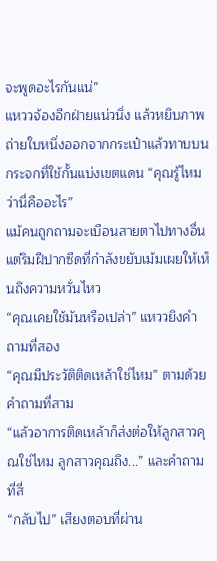จะพูดอะไรกันแน่”
แหววจ้องอีกฝ่ายแน่วนิ่ง แล้วหยิบภาพถ่ายใบหนึ่งออกจากกระเป๋าแล้วทาบบนกระจกที่ใช้กั้นแบ่งเขตแดน “คุณรู้ไหมว่านี่คืออะไร”
แม้คนถูกถามจะเบือนสายตาไปทางอื่น แต่ริมฝีปากซีดที่กำลังขยับเม้มเผยให้เห็นถึงความหวั่นไหว
“คุณเคยใช้มันหรือเปล่า” แหววยิงคำถามที่สอง
“คุณมีประวัติติดเหล้าใช่ไหม” ตามด้วยคำถามที่สาม
“แล้วอาการติดเหล้าก็ส่งต่อให้ลูกสาวคุณใช่ไหม ลูกสาวคุณถึง...” และคำถามที่สี่
“กลับไป” เสียงตอบที่ผ่าน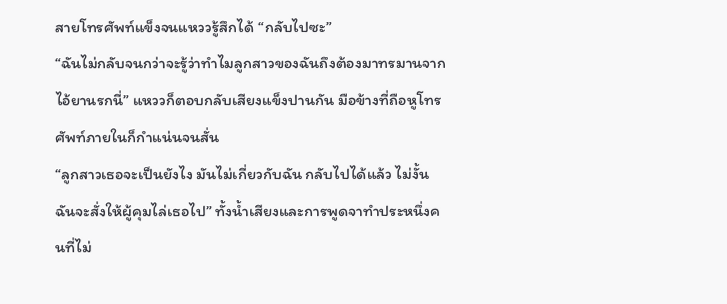สายโทรศัพท์แข็งจนแหววรู้สึกได้ “กลับไปซะ”
“ฉันไม่กลับจนกว่าจะรู้ว่าทำไมลูกสาวของฉันถึงต้องมาทรมานจากไอ้ยานรกนี่” แหววก็ตอบกลับเสียงแข็งปานกัน มือข้างที่ถือหูโทรศัพท์ภายในก็กำแน่นจนสั่น
“ลูกสาวเธอจะเป็นยังไง มันไม่เกี่ยวกับฉัน กลับไปได้แล้ว ไม่งั้นฉันจะสั่งให้ผู้คุมไล่เธอไป” ทั้งน้ำเสียงและการพูดจาทำประหนึ่งคนที่ไม่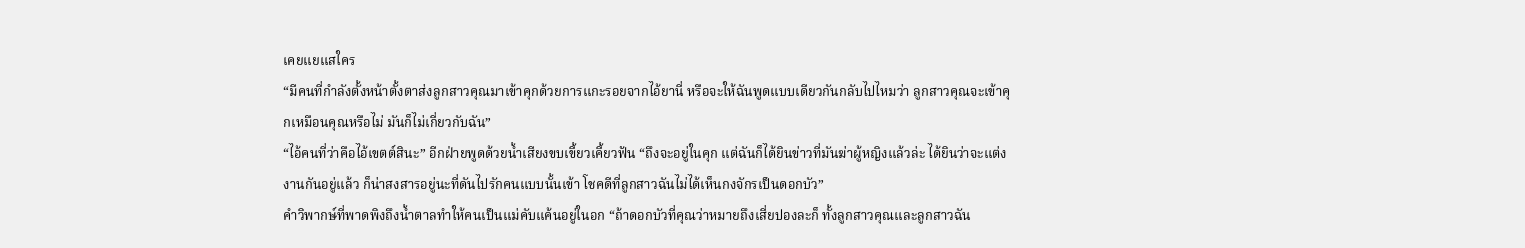เคยแยแสใคร
“มีคนที่กำลังตั้งหน้าตั้งตาส่งลูกสาวคุณมาเข้าคุกด้วยการแกะรอยจากไอ้ยานี่ หรือจะให้ฉันพูดแบบเดียวกันกลับไปไหมว่า ลูกสาวคุณจะเข้าคุกเหมือนคุณหรือไม่ มันก็ไม่เกี่ยวกับฉัน”
“ไอ้คนที่ว่าคือไอ้เขตต์สินะ” อีกฝ่ายพูดด้วยน้ำเสียงขบเขี้ยวเคี้ยวฟัน “ถึงจะอยู่ในคุก แต่ฉันก็ได้ยินข่าวที่มันฆ่าผู้หญิงแล้วล่ะ ได้ยินว่าจะแต่งงานกันอยู่แล้ว ก็น่าสงสารอยู่นะที่ดันไปรักคนแบบนั้นเข้า โชคดีที่ลูกสาวฉันไม่ได้เห็นกงจักรเป็นดอกบัว”
คำวิพากษ์ที่พาดพิงถึงน้ำตาลทำให้คนเป็นแม่คับแค้นอยู่ในอก “ถ้าดอกบัวที่คุณว่าหมายถึงเสี่ยปองละก็ ทั้งลูกสาวคุณและลูกสาวฉัน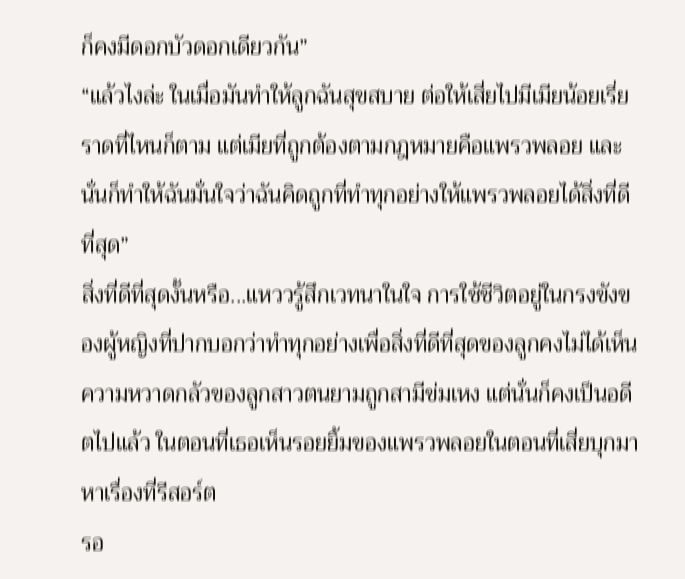ก็คงมีดอกบัวดอกเดียวกัน”
“แล้วไงล่ะ ในเมื่อมันทำให้ลูกฉันสุขสบาย ต่อให้เสี่ยไปมีเมียน้อยเรี่ยราดที่ไหนก็ตาม แต่เมียที่ถูกต้องตามกฎหมายคือแพรวพลอย และนั่นก็ทำให้ฉันมั่นใจว่าฉันคิดถูกที่ทำทุกอย่างให้แพรวพลอยได้สิ่งที่ดีที่สุด”
สิ่งที่ดีที่สุดงั้นหรือ...แหววรู้สึกเวทนาในใจ การใช้ชีวิตอยู่ในกรงขังของผู้หญิงที่ปากบอกว่าทำทุกอย่างเพื่อสิ่งที่ดีที่สุดของลูกคงไม่ได้เห็นความหวาดกลัวของลูกสาวตนยามถูกสามีข่มเหง แต่นั่นก็คงเป็นอดีตไปแล้ว ในตอนที่เธอเห็นรอยยิ้มของแพรวพลอยในตอนที่เสี่ยบุกมาหาเรื่องที่รีสอร์ต
รอ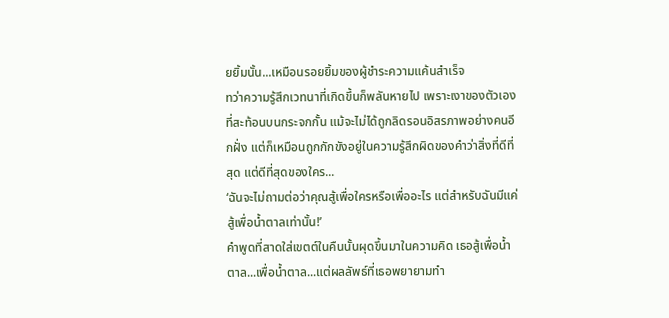ยยิ้มนั้น...เหมือนรอยยิ้มของผู้ชำระความแค้นสำเร็จ
ทว่าความรู้สึกเวทนาที่เกิดขึ้นก็พลันหายไป เพราะเงาของตัวเองที่สะท้อนบนกระจกกั้น แม้จะไม่ได้ถูกลิดรอนอิสรภาพอย่างคนอีกฝั่ง แต่ก็เหมือนถูกกักขังอยู่ในความรู้สึกผิดของคำว่าสิ่งที่ดีที่สุด แต่ดีที่สุดของใคร...
‘ฉันจะไม่ถามต่อว่าคุณสู้เพื่อใครหรือเพื่ออะไร แต่สำหรับฉันมีแค่สู้เพื่อน้ำตาลเท่านั้น!’
คำพูดที่สาดใส่เขตต์ในคืนนั้นผุดขึ้นมาในความคิด เธอสู้เพื่อน้ำตาล...เพื่อน้ำตาล...แต่ผลลัพธ์ที่เธอพยายามทำ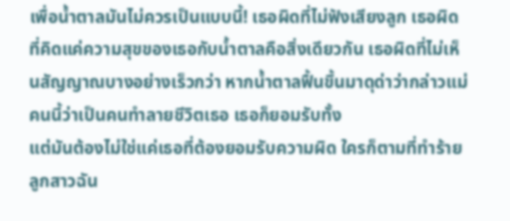เพื่อน้ำตาลมันไม่ควรเป็นแบบนี้! เธอผิดที่ไม่ฟังเสียงลูก เธอผิดที่คิดแค่ความสุขของเธอกับน้ำตาลคือสิ่งเดียวกัน เธอผิดที่ไม่เห็นสัญญาณบางอย่างเร็วกว่า หากน้ำตาลฟื้นขึ้นมาดุด่าว่ากล่าวแม่คนนี้ว่าเป็นคนทำลายชีวิตเธอ เธอก็ยอมรับทั้ง
แต่มันต้องไม่ใช่แค่เธอที่ต้องยอมรับความผิด ใครก็ตามที่ทำร้ายลูกสาวฉัน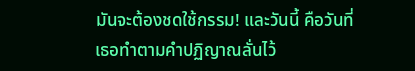มันจะต้องชดใช้กรรม! และวันนี้ คือวันที่เธอทำตามคำปฏิญาณลั่นไว้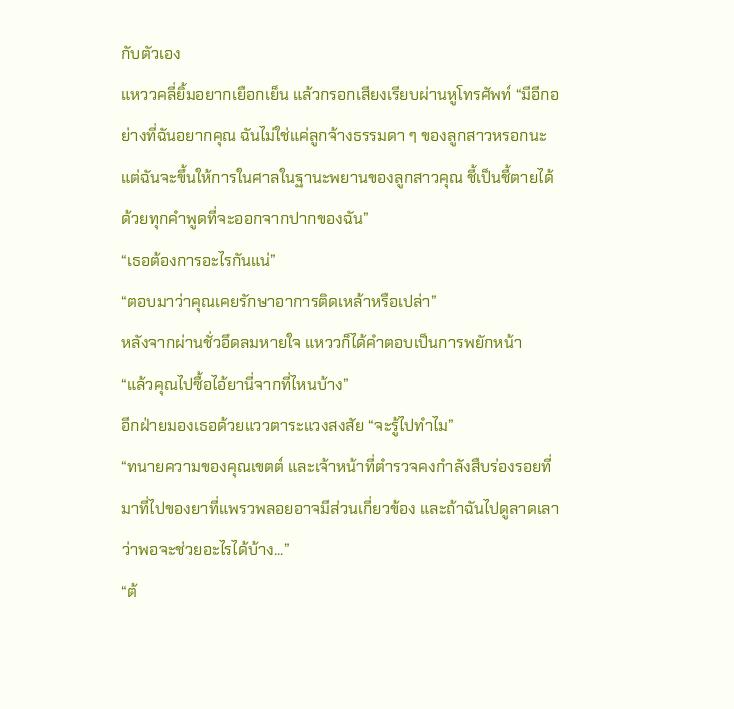กับตัวเอง
แหววคลี่ยิ้มอยากเยือกเย็น แล้วกรอกเสียงเรียบผ่านหูโทรศัพท์ “มีอีกอย่างที่ฉันอยากคุณ ฉันไม่ใช่แค่ลูกจ้างธรรมดา ๆ ของลูกสาวหรอกนะ แต่ฉันจะขึ้นให้การในศาลในฐานะพยานของลูกสาวคุณ ชี้เป็นชี้ตายได้ด้วยทุกคำพูดที่จะออกจากปากของฉัน”
“เธอต้องการอะไรกันแน่”
“ตอบมาว่าคุณเคยรักษาอาการติดเหล้าหรือเปล่า”
หลังจากผ่านชั่วอึดลมหายใจ แหววก็ได้คำตอบเป็นการพยักหน้า
“แล้วคุณไปซื้อไอ้ยานี่จากที่ไหนบ้าง”
อีกฝ่ายมองเธอด้วยแววตาระแวงสงสัย “จะรู้ไปทำไม”
“ทนายความของคุณเขตต์ และเจ้าหน้าที่ตำรวจคงกำลังสืบร่องรอยที่มาที่ไปของยาที่แพรวพลอยอาจมีส่วนเกี่ยวข้อง และถ้าฉันไปดูลาดเลาว่าพอจะช่วยอะไรได้บ้าง...”
“ต้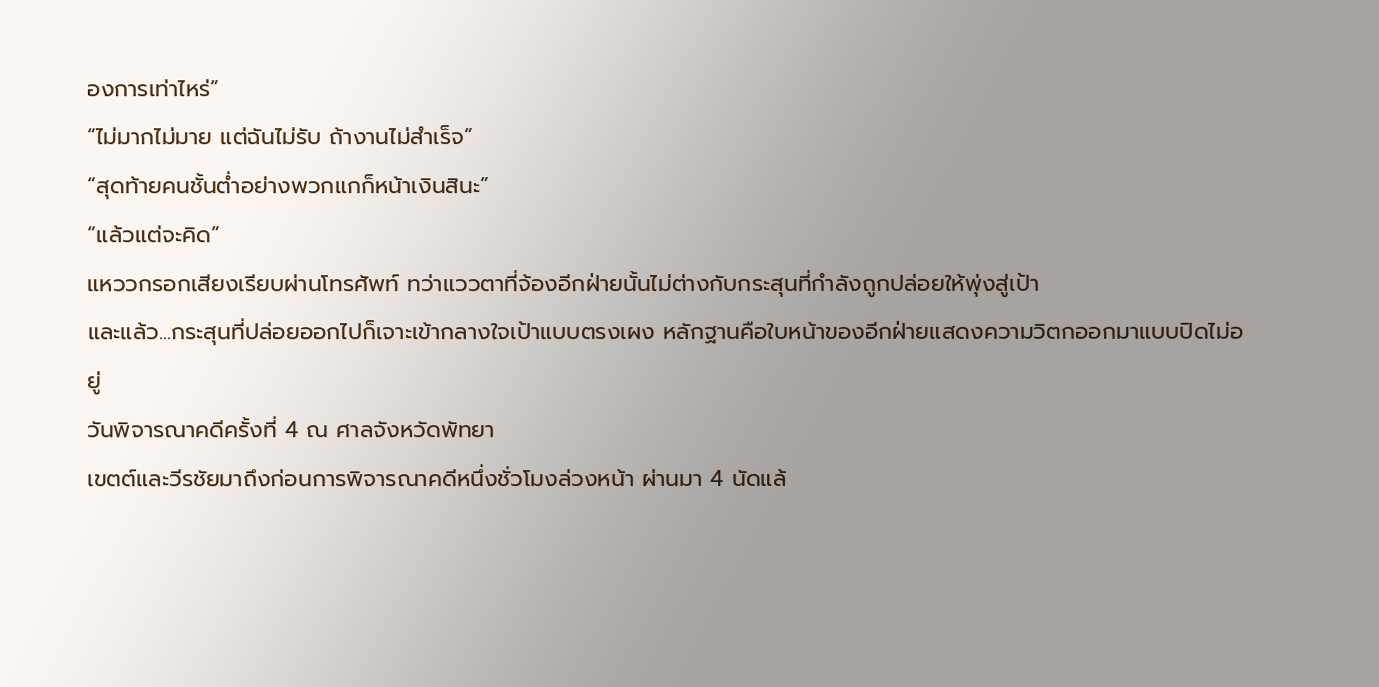องการเท่าไหร่”
“ไม่มากไม่มาย แต่ฉันไม่รับ ถ้างานไม่สำเร็จ”
“สุดท้ายคนชั้นต่ำอย่างพวกแกก็หน้าเงินสินะ”
“แล้วแต่จะคิด”
แหววกรอกเสียงเรียบผ่านโทรศัพท์ ทว่าแววตาที่จ้องอีกฝ่ายนั้นไม่ต่างกับกระสุนที่กำลังถูกปล่อยให้พุ่งสู่เป้า
และแล้ว...กระสุนที่ปล่อยออกไปก็เจาะเข้ากลางใจเป้าแบบตรงเผง หลักฐานคือใบหน้าของอีกฝ่ายแสดงความวิตกออกมาแบบปิดไม่อยู่
วันพิจารณาคดีครั้งที่ 4 ณ ศาลจังหวัดพัทยา
เขตต์และวีรชัยมาถึงก่อนการพิจารณาคดีหนึ่งชั่วโมงล่วงหน้า ผ่านมา 4 นัดแล้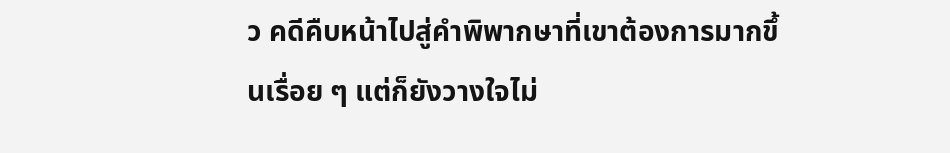ว คดีคืบหน้าไปสู่คำพิพากษาที่เขาต้องการมากขึ้นเรื่อย ๆ แต่ก็ยังวางใจไม่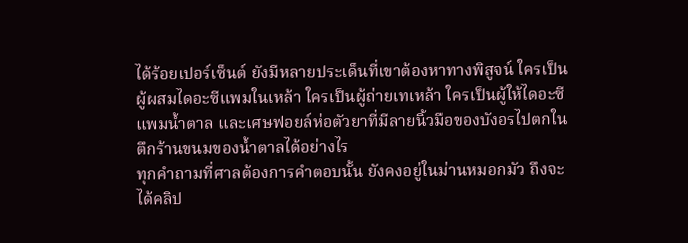ได้ร้อยเปอร์เซ็นต์ ยังมีหลายประเด็นที่เขาต้องหาทางพิสูจน์ ใครเป็นผู้ผสมไดอะซีแพมในเหล้า ใครเป็นผู้ถ่ายเทเหล้า ใครเป็นผู้ให้ไดอะซีแพมน้ำตาล และเศษฟอยล์ห่อตัวยาที่มีลายนิ้วมือของบังอรไปตกในตึกร้านขนมของน้ำตาลได้อย่างไร
ทุกคำถามที่ศาลต้องการคำตอบนั้น ยังคงอยู่ในม่านหมอกมัว ถึงจะได้คลิป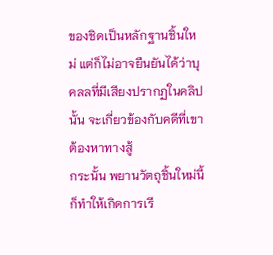ของชิดเป็นหลักฐานชิ้นใหม่ แต่ก็ไม่อาจยืนยันได้ว่าบุคลลที่มีเสียงปรากฏในคลิปนั้น จะเกี่ยวข้องกับคดีที่เขาต้องหาทางสู้
กระนั้น พยานวัตถุชิ้นใหม่นี้ ก็ทำให้เกิดการเรี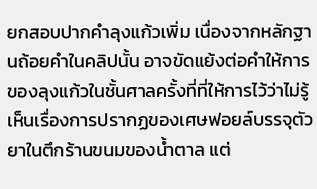ยกสอบปากคำลุงแก้วเพิ่ม เนื่องจากหลักฐานถ้อยคำในคลิปนั้น อาจขัดแย้งต่อคำให้การของลุงแก้วในชั้นศาลครั้งที่ที่ให้การไว้ว่าไม่รู้เห็นเรื่องการปรากฏของเศษฟอยล์บรรจุตัวยาในตึกร้านขนมของน้ำตาล แต่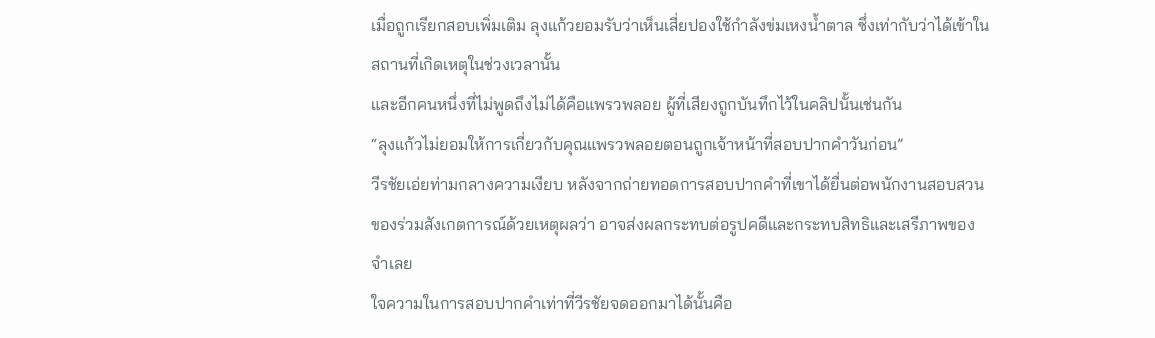เมื่อถูกเรียกสอบเพิ่มเติม ลุงแก้วยอมรับว่าเห็นเสี่ยปองใช้กำลังข่มเหงน้ำตาล ซึ่งเท่ากับว่าได้เข้าในสถานที่เกิดเหตุในช่วงเวลานั้น
และอีกคนหนึ่งที่ไม่พูดถึงไม่ได้คือแพรวพลอย ผู้ที่เสียงถูกบันทึกไว้ในคลิปนั้นเช่นกัน
“ลุงแก้วไม่ยอมให้การเกี่ยวกับคุณแพรวพลอยตอนถูกเจ้าหน้าที่สอบปากคำวันก่อน”
วีรชัยเอ่ยท่ามกลางความเงียบ หลังจากถ่ายทอดการสอบปากคำที่เขาได้ยื่นต่อพนักงานสอบสวนของร่วมสังเกตการณ์ด้วยเหตุผลว่า อาจส่งผลกระทบต่อรูปคดีและกระทบสิทธิและเสรีภาพของจำเลย
ใจความในการสอบปากคำเท่าที่วีรชัยจดออกมาได้นั้นคือ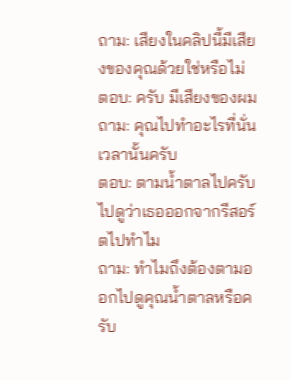ถาม: เสียงในคลิปนี้มีเสียงของคุณด้วยใช่หรือไม่
ตอบ: ครับ มีเสียงของผม
ถาม: คุณไปทำอะไรที่นั่นเวลานั้นครับ
ตอบ: ตามน้ำตาลไปครับ ไปดูว่าเธอออกจากรีสอร์ตไปทำไม
ถาม: ทำไมถึงต้องตามออกไปดูคุณน้ำตาลหรือครับ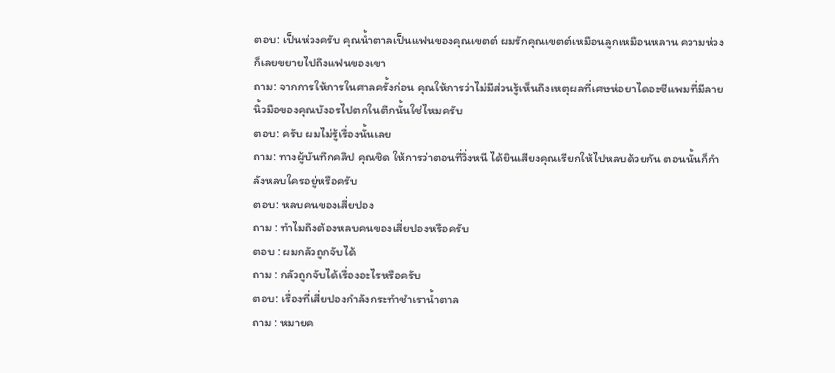ตอบ: เป็นห่วงครับ คุณน้ำตาลเป็นแฟนของคุณเขตต์ ผมรักคุณเขตต์เหมือนลูกเหมือนหลาน ความห่วงก็เลยขยายไปถึงแฟนของเขา
ถาม: จากการให้การในศาลครั้งก่อน คุณให้การว่าไม่มีส่วนรู้เห็นถึงเหตุผลที่เศษห่อยาไดอะซีแพมที่มีลายนิ้วมือของคุณบังอรไปตกในตึกนั้นใช่ไหมครับ
ตอบ: ครับ ผมไม่รู้เรื่องนั้นเลย
ถาม: ทางผู้บันทึกคลิป คุณชิด ให้การว่าตอนที่วิ่งหนี ได้ยินเสียงคุณเรียกให้ไปหลบด้วยกัน ตอนนั้นก็กำลังหลบใครอยู่หรือครับ
ตอบ: หลบคนของเสี่ยปอง
ถาม : ทำไมถึงต้องหลบคนของเสี่ยปองหรือครับ
ตอบ : ผมกลัวถูกจับได้
ถาม : กลัวถูกจับได้เรื่องอะไรหรือครับ
ตอบ: เรื่องที่เสี่ยปองกำลังกระทำชำเราน้ำตาล
ถาม : หมายค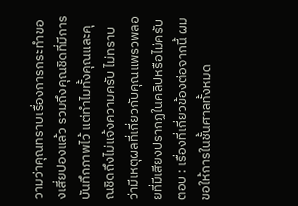วามว่าคุณทราบเรื่องการกระทำของเสี่ยปองแล้ว รวมถึงคุณชิดที่มีการบันทึกภาพไว้ แต่ทำไมทั้งคุณและคุณชิดถึงไม่แจ้งความครับ ไม่ทราบว่ามีเหตุผลที่เกี่ยวกับคุณแพรวพลอยที่มีเสียงปรากฏในคลิปหรือไม่ครับ
ตอบ : เรื่องที่เกี่ยวข้องต่อจากนี้ ผมขอให้การในชั้นศาลทั้งหมด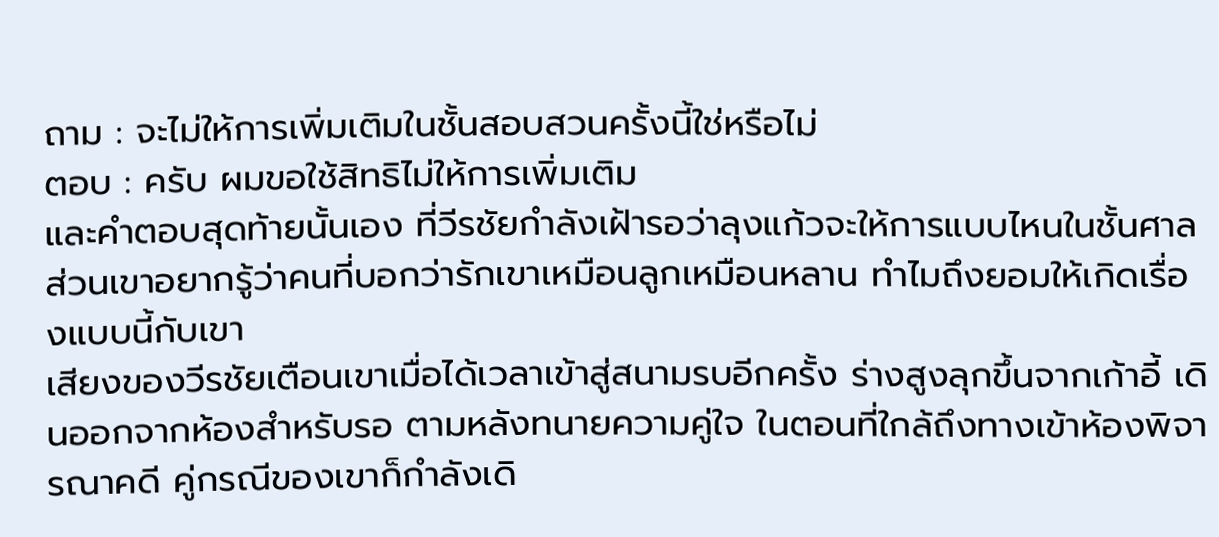ถาม : จะไม่ให้การเพิ่มเติมในชั้นสอบสวนครั้งนี้ใช่หรือไม่
ตอบ : ครับ ผมขอใช้สิทธิไม่ให้การเพิ่มเติม
และคำตอบสุดท้ายนั้นเอง ที่วีรชัยกำลังเฝ้ารอว่าลุงแก้วจะให้การแบบไหนในชั้นศาล ส่วนเขาอยากรู้ว่าคนที่บอกว่ารักเขาเหมือนลูกเหมือนหลาน ทำไมถึงยอมให้เกิดเรื่องแบบนี้กับเขา
เสียงของวีรชัยเตือนเขาเมื่อได้เวลาเข้าสู่สนามรบอีกครั้ง ร่างสูงลุกขึ้นจากเก้าอี้ เดินออกจากห้องสำหรับรอ ตามหลังทนายความคู่ใจ ในตอนที่ใกล้ถึงทางเข้าห้องพิจารณาคดี คู่กรณีของเขาก็กำลังเดิ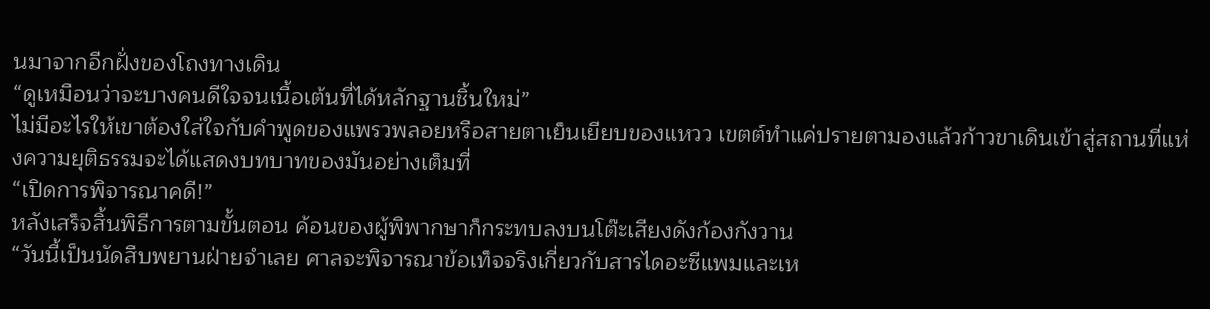นมาจากอีกฝั่งของโถงทางเดิน
“ดูเหมือนว่าจะบางคนดีใจจนเนื้อเต้นที่ได้หลักฐานชิ้นใหม่”
ไม่มีอะไรให้เขาต้องใส่ใจกับคำพูดของแพรวพลอยหรือสายตาเย็นเยียบของแหวว เขตต์ทำแค่ปรายตามองแล้วก้าวขาเดินเข้าสู่สถานที่แห่งความยุติธรรมจะได้แสดงบทบาทของมันอย่างเต็มที่
“เปิดการพิจารณาคดี!”
หลังเสร็จสิ้นพิธีการตามขั้นตอน ค้อนของผู้พิพากษาก็กระทบลงบนโต๊ะเสียงดังก้องกังวาน
“วันนี้เป็นนัดสืบพยานฝ่ายจำเลย ศาลจะพิจารณาข้อเท็จจริงเกี่ยวกับสารไดอะซีแพมและเห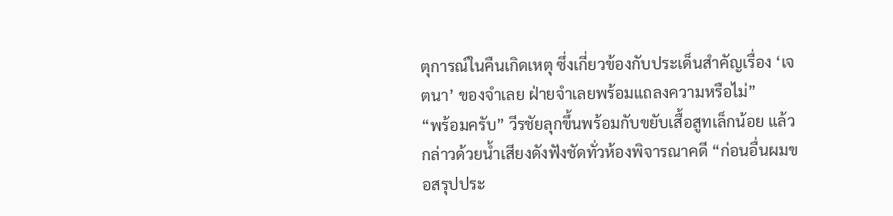ตุการณ์ในคืนเกิดเหตุ ซึ่งเกี่ยวข้องกับประเด็นสำคัญเรื่อง ‘เจตนา’ ของจำเลย ฝ่ายจำเลยพร้อมแถลงความหรือไม่”
“พร้อมครับ” วีรชัยลุกขึ้นพร้อมกับขยับเสื้อสูทเล็กน้อย แล้วกล่าวด้วยน้ำเสียงดังฟังชัดทั่วห้องพิจารณาคดี “ก่อนอื่นผมขอสรุปประ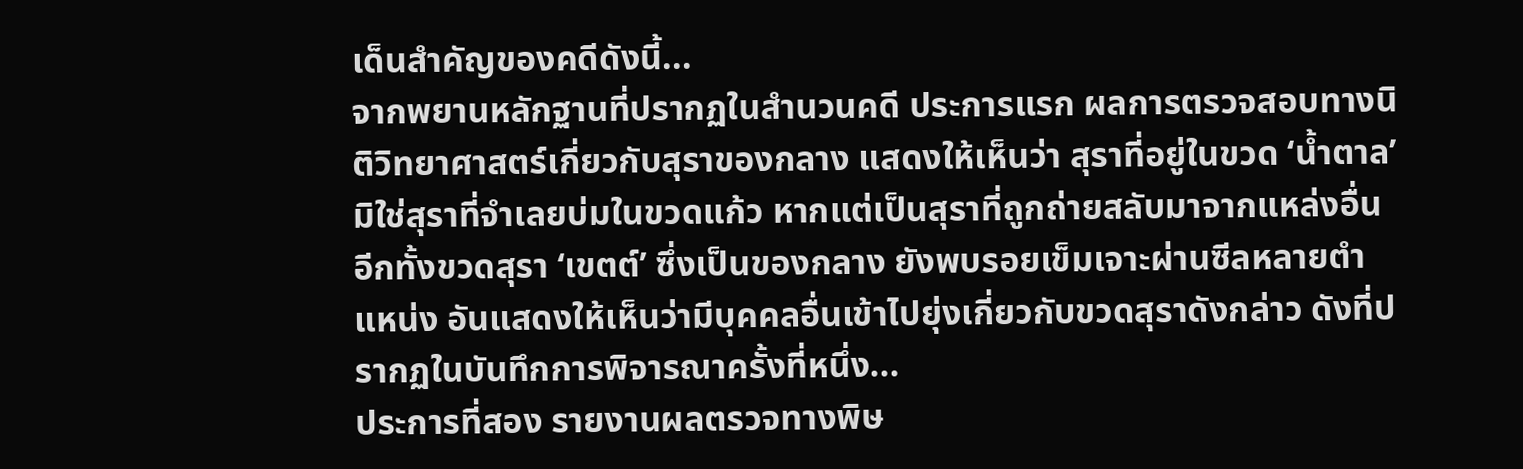เด็นสำคัญของคดีดังนี้...
จากพยานหลักฐานที่ปรากฏในสำนวนคดี ประการแรก ผลการตรวจสอบทางนิติวิทยาศาสตร์เกี่ยวกับสุราของกลาง แสดงให้เห็นว่า สุราที่อยู่ในขวด ‘น้ำตาล’ มิใช่สุราที่จำเลยบ่มในขวดแก้ว หากแต่เป็นสุราที่ถูกถ่ายสลับมาจากแหล่งอื่น อีกทั้งขวดสุรา ‘เขตต์’ ซึ่งเป็นของกลาง ยังพบรอยเข็มเจาะผ่านซีลหลายตำแหน่ง อันแสดงให้เห็นว่ามีบุคคลอื่นเข้าไปยุ่งเกี่ยวกับขวดสุราดังกล่าว ดังที่ปรากฏในบันทึกการพิจารณาครั้งที่หนึ่ง...
ประการที่สอง รายงานผลตรวจทางพิษ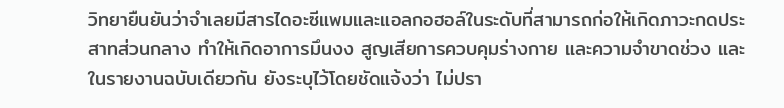วิทยายืนยันว่าจำเลยมีสารไดอะซีแพมและแอลกอฮอล์ในระดับที่สามารถก่อให้เกิดภาวะกดประสาทส่วนกลาง ทำให้เกิดอาการมึนงง สูญเสียการควบคุมร่างกาย และความจำขาดช่วง และในรายงานฉบับเดียวกัน ยังระบุไว้โดยชัดแจ้งว่า ไม่ปรา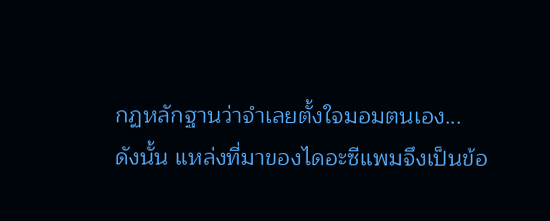กฏหลักฐานว่าจำเลยตั้งใจมอมตนเอง...
ดังนั้น แหล่งที่มาของไดอะซีแพมจึงเป็นข้อ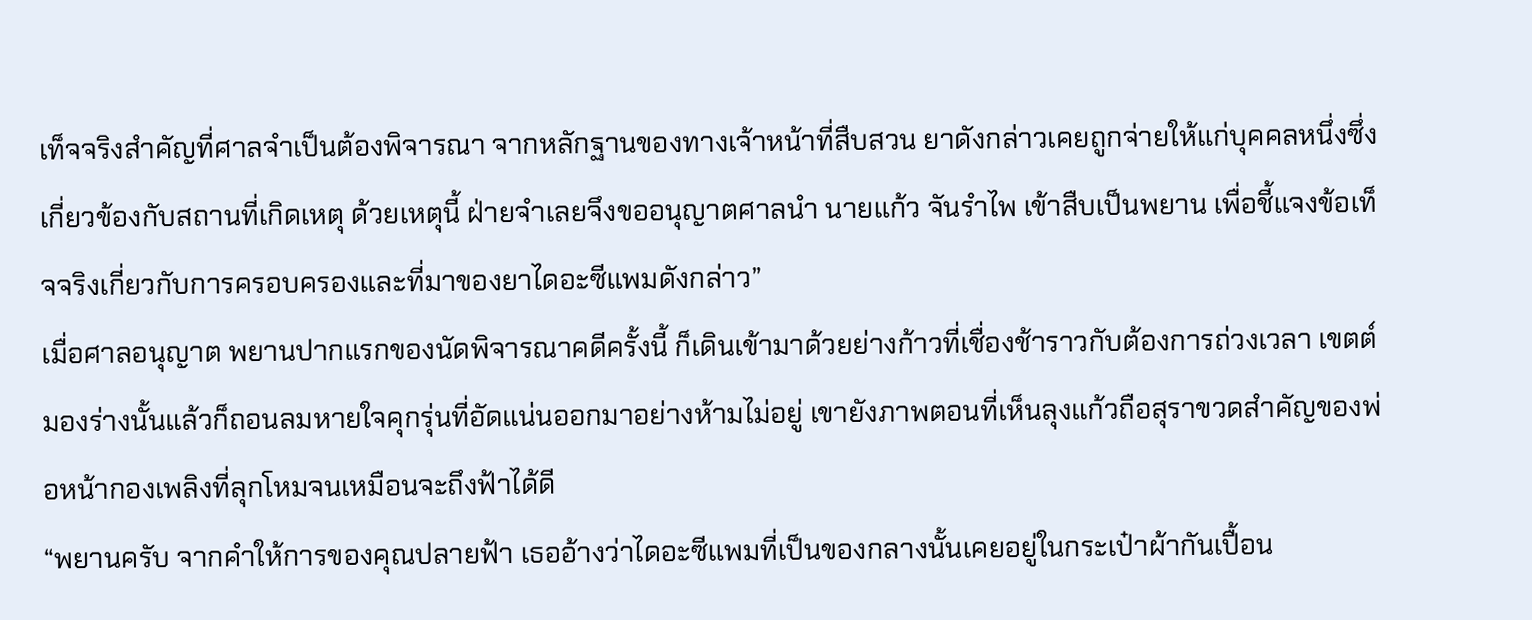เท็จจริงสำคัญที่ศาลจำเป็นต้องพิจารณา จากหลักฐานของทางเจ้าหน้าที่สืบสวน ยาดังกล่าวเคยถูกจ่ายให้แก่บุคคลหนึ่งซึ่งเกี่ยวข้องกับสถานที่เกิดเหตุ ด้วยเหตุนี้ ฝ่ายจำเลยจึงขออนุญาตศาลนำ นายแก้ว จันรำไพ เข้าสืบเป็นพยาน เพื่อชี้แจงข้อเท็จจริงเกี่ยวกับการครอบครองและที่มาของยาไดอะซีแพมดังกล่าว”
เมื่อศาลอนุญาต พยานปากแรกของนัดพิจารณาคดีครั้งนี้ ก็เดินเข้ามาด้วยย่างก้าวที่เชื่องช้าราวกับต้องการถ่วงเวลา เขตต์มองร่างนั้นแล้วก็ถอนลมหายใจคุกรุ่นที่อัดแน่นออกมาอย่างห้ามไม่อยู่ เขายังภาพตอนที่เห็นลุงแก้วถือสุราขวดสำคัญของพ่อหน้ากองเพลิงที่ลุกโหมจนเหมือนจะถึงฟ้าได้ดี
“พยานครับ จากคำให้การของคุณปลายฟ้า เธออ้างว่าไดอะซีแพมที่เป็นของกลางนั้นเคยอยู่ในกระเป๋าผ้ากันเปื้อน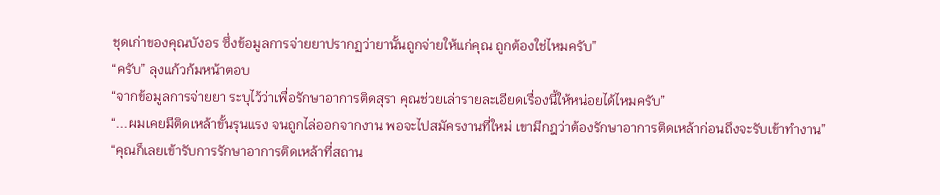ชุดเก่าของคุณบังอร ซึ่งข้อมูลการจ่ายยาปรากฏว่ายานั้นถูกจ่ายให้แก่คุณ ถูกต้องใช่ไหมครับ”
“ครับ” ลุงแก้วก้มหน้าตอบ
“จากข้อมูลการจ่ายยา ระบุไว้ว่าเพื่อรักษาอาการติดสุรา คุณช่วยเล่ารายละเอียดเรื่องนี้ให้หน่อยได้ไหมครับ”
“...ผมเคยมีติดเหล้าขั้นรุนแรง จนถูกไล่ออกจากงาน พอจะไปสมัครงานที่ใหม่ เขามีกฎว่าต้องรักษาอาการติดเหล้าก่อนถึงจะรับเข้าทำงาน”
“คุณก็เลยเข้ารับการรักษาอาการติดเหล้าที่สถาน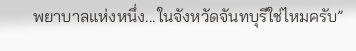พยาบาลแห่งหนึ่ง...ในจังหวัดจันทบุรีใช่ไหมครับ”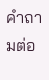คำถามต่อ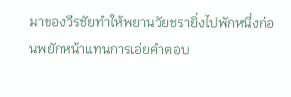มาของวีรชัยทำให้พยานวัยชรายิ่งไปพักหนึ่งก่อนพยักหน้าแทนการเอ่ยคำตอบ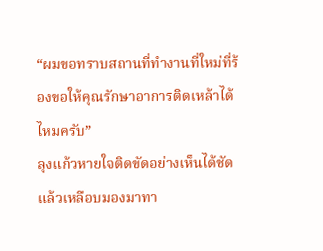“ผมขอทราบสถานที่ทำงานที่ใหม่ที่ร้องขอให้คุณรักษาอาการติดเหล้าได้ไหมครับ”
ลุงแก้วหายใจติดขัดอย่างเห็นได้ชัด แล้วเหลือบมองมาทา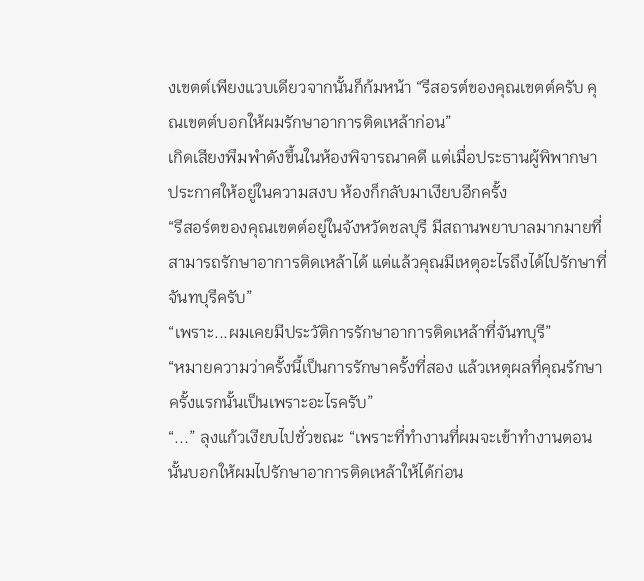งเขตต์เพียงแวบเดียวจากนั้นก็ก้มหน้า “รีสอรต์ของคุณเขตต์ครับ คุณเขตต์บอกให้ผมรักษาอาการติดเหล้าก่อน”
เกิดเสียงพึมพำดังขึ้นในห้องพิจารณาคดี แต่เมื่อประธานผู้พิพากษาประกาศให้อยู่ในความสงบ ห้องก็กลับมาเงียบอีกครั้ง
“รีสอร์ตของคุณเขตต์อยู่ในจังหวัดชลบุรี มีสถานพยาบาลมากมายที่สามารถรักษาอาการติดเหล้าได้ แต่แล้วคุณมีเหตุอะไรถึงได้ไปรักษาที่จันทบุรีครับ”
“เพราะ...ผมเคยมีประวัติการรักษาอาการติดเหล้าที่จันทบุรี”
“หมายความว่าครั้งนี้เป็นการรักษาครั้งที่สอง แล้วเหตุผลที่คุณรักษาครั้งแรกนั้นเป็นเพราะอะไรครับ”
“...” ลุงแก้วเงียบไปชั่วขณะ “เพราะที่ทำงานที่ผมจะเข้าทำงานตอนนั้นบอกให้ผมไปรักษาอาการติดเหล้าให้ได้ก่อน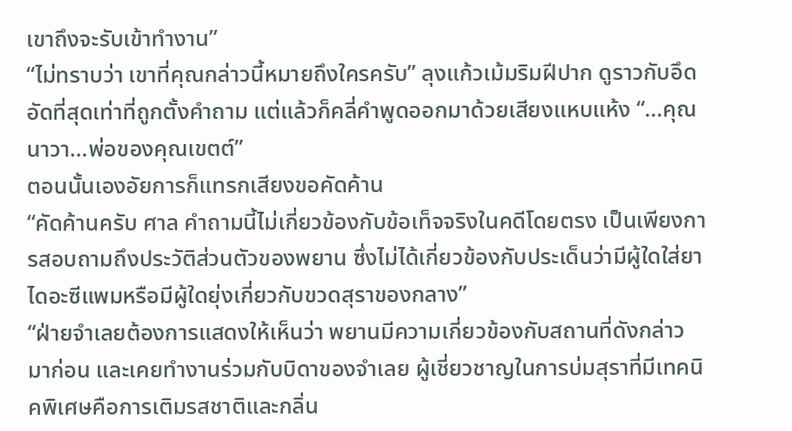เขาถึงจะรับเข้าทำงาน”
“ไม่ทราบว่า เขาที่คุณกล่าวนี้หมายถึงใครครับ” ลุงแก้วเม้มริมฝีปาก ดูราวกับอึดอัดที่สุดเท่าที่ถูกตั้งคำถาม แต่แล้วก็คลี่คำพูดออกมาด้วยเสียงแหบแห้ง “...คุณนาวา...พ่อของคุณเขตต์”
ตอนนั้นเองอัยการก็แทรกเสียงขอคัดค้าน
“คัดค้านครับ ศาล คำถามนี้ไม่เกี่ยวข้องกับข้อเท็จจริงในคดีโดยตรง เป็นเพียงการสอบถามถึงประวัติส่วนตัวของพยาน ซึ่งไม่ได้เกี่ยวข้องกับประเด็นว่ามีผู้ใดใส่ยาไดอะซีแพมหรือมีผู้ใดยุ่งเกี่ยวกับขวดสุราของกลาง”
“ฝ่ายจำเลยต้องการแสดงให้เห็นว่า พยานมีความเกี่ยวข้องกับสถานที่ดังกล่าวมาก่อน และเคยทำงานร่วมกับบิดาของจำเลย ผู้เชี่ยวชาญในการบ่มสุราที่มีเทคนิคพิเศษคือการเติมรสชาติและกลิ่น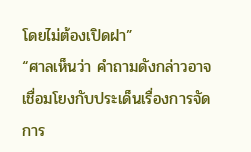โดยไม่ต้องเปิดฝา”
“ศาลเห็นว่า คำถามดังกล่าวอาจเชื่อมโยงกับประเด็นเรื่องการจัดการ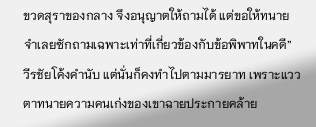ขวดสุราของกลาง จึงอนุญาตให้ถามได้ แต่ขอให้ทนายจำเลยซักถามเฉพาะเท่าที่เกี่ยวข้องกับข้อพิพาทในคดี”
วีรชัยโค้งคำนับ แต่นั่นก็คงทำไปตามมารยาท เพราะแววตาทนายความคนเก่งของเขาฉายประกายคล้าย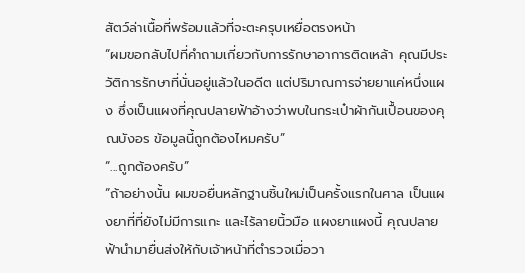สัตว์ล่าเนื้อที่พร้อมแล้วที่จะตะครุบเหยื่อตรงหน้า
“ผมขอกลับไปที่คำถามเกี่ยวกับการรักษาอาการติดเหล้า คุณมีประวัติการรักษาที่นั่นอยู่แล้วในอดีต แต่ปริมาณการจ่ายยาแค่หนึ่งแผง ซึ่งเป็นแผงที่คุณปลายฟ้าอ้างว่าพบในกระเป๋าผ้ากันเปื้อนของคุณบังอร ข้อมูลนี้ถูกต้องไหมครับ”
“...ถูกต้องครับ”
“ถ้าอย่างนั้น ผมขอยื่นหลักฐานชิ้นใหม่เป็นครั้งแรกในศาล เป็นแผงยาที่ที่ยังไม่มีการแกะ และไร้ลายนิ้วมือ แผงยาแผงนี้ คุณปลายฟ้านำมายื่นส่งให้กับเจ้าหน้าที่ตำรวจเมื่อวา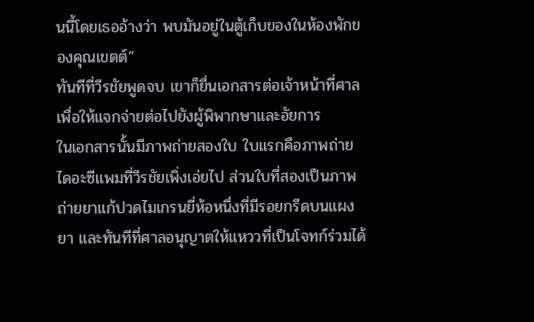นนี้โดยเธออ้างว่า พบมันอยู่ในตู้เก็บของในห้องพักของคุณเขตต์”
ทันทีที่วีรชัยพูดจบ เขาก็ยื่นเอกสารต่อเจ้าหน้าที่ศาลเพื่อให้แจกจ่ายต่อไปยังผู้พิพากษาและอัยการ
ในเอกสารนั้นมีภาพถ่ายสองใบ ใบแรกคือภาพถ่ายไดอะซีแพมที่วีรชัยเพิ่งเอ่ยไป ส่วนใบที่สองเป็นภาพถ่ายยาแก้ปวดไมเกรนยี่ห้อหนึ่งที่มีรอยกรีดบนแผงยา และทันทีที่ศาลอนุญาตให้แหววที่เป็นโจทก์ร่วมได้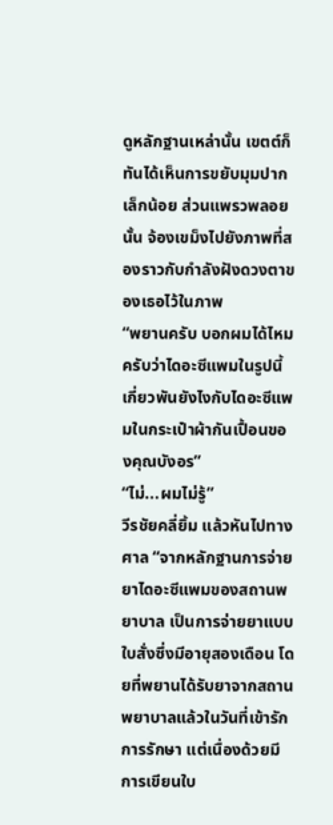ดูหลักฐานเหล่านั้น เขตต์ก็ทันได้เห็นการขยับมุมปากเล็กน้อย ส่วนแพรวพลอยนั้น จ้องเขม็งไปยังภาพที่สองราวกับกำลังฝังดวงตาของเธอไว้ในภาพ
“พยานครับ บอกผมได้ไหมครับว่าไดอะซีแพมในรูปนี้เกี่ยวพันยังไงกับไดอะซีแพมในกระเป๋าผ้ากันเปื้อนของคุณบังอร”
“ไม่...ผมไม่รู้”
วีรชัยคลี่ยิ้ม แล้วหันไปทางศาล “จากหลักฐานการจ่ายยาไดอะซีแพมของสถานพยาบาล เป็นการจ่ายยาแบบใบสั่งซึ่งมีอายุสองเดือน โดยที่พยานได้รับยาจากสถานพยาบาลแล้วในวันที่เข้ารักการรักษา แต่เนื่องด้วยมีการเขียนใบ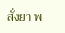สั่งยา พ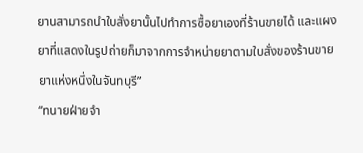ยานสามารถนำใบสั่งยานั้นไปทำการซื้อยาเองที่ร้านขายได้ และแผงยาที่แสดงในรูปถ่ายก็มาจากการจำหน่ายยาตามใบสั่งของร้านขายยาแห่งหนึ่งในจันทบุรี”
“ทนายฝ่ายจำ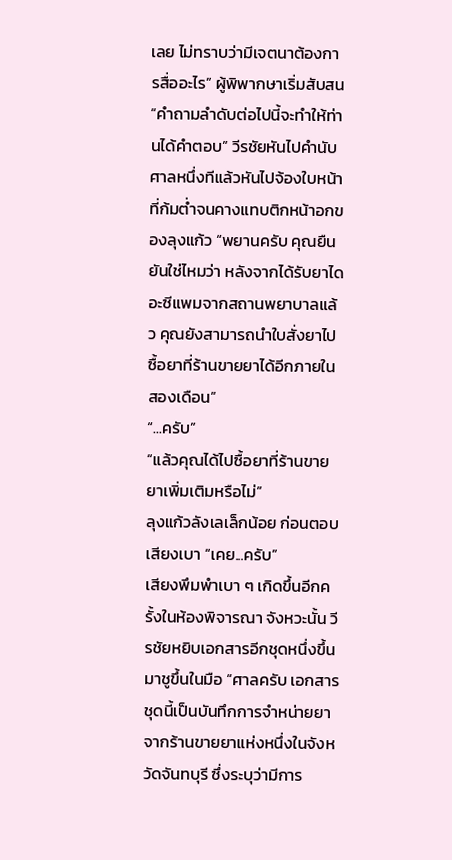เลย ไม่ทราบว่ามีเจตนาต้องการสื่ออะไร” ผู้พิพากษาเริ่มสับสน
“คำถามลำดับต่อไปนี้จะทำให้ท่านได้คำตอบ” วีรชัยหันไปคำนับศาลหนึ่งทีแล้วหันไปจ้องใบหน้าที่ก้มต่ำจนคางแทบติกหน้าอกของลุงแก้ว “พยานครับ คุณยืนยันใช่ไหมว่า หลังจากได้รับยาไดอะซีแพมจากสถานพยาบาลแล้ว คุณยังสามารถนำใบสั่งยาไปซื้อยาที่ร้านขายยาได้อีกภายในสองเดือน”
“...ครับ”
“แล้วคุณได้ไปซื้อยาที่ร้านขายยาเพิ่มเติมหรือไม่”
ลุงแก้วลังเลเล็กน้อย ก่อนตอบเสียงเบา “เคย...ครับ”
เสียงพึมพำเบา ๆ เกิดขึ้นอีกครั้งในห้องพิจารณา จังหวะนั้น วีรชัยหยิบเอกสารอีกชุดหนึ่งขึ้นมาชูขึ้นในมือ “ศาลครับ เอกสารชุดนี้เป็นบันทึกการจำหน่ายยาจากร้านขายยาแห่งหนึ่งในจังหวัดจันทบุรี ซึ่งระบุว่ามีการ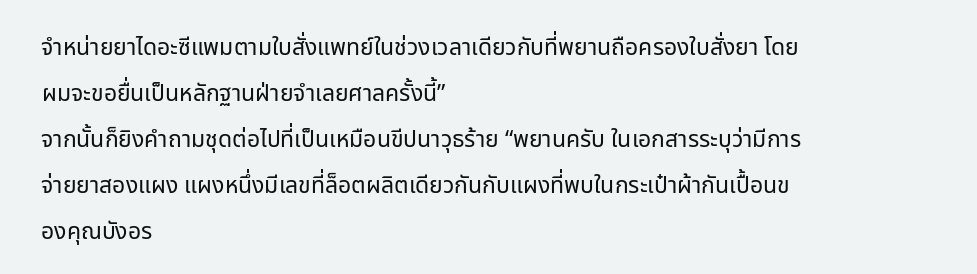จำหน่ายยาไดอะซีแพมตามใบสั่งแพทย์ในช่วงเวลาเดียวกับที่พยานถือครองใบสั่งยา โดยผมจะขอยื่นเป็นหลักฐานฝ่ายจำเลยศาลครั้งนี้”
จากนั้นก็ยิงคำถามชุดต่อไปที่เป็นเหมือนขีปนาวุธร้าย “พยานครับ ในเอกสารระบุว่ามีการจ่ายยาสองแผง แผงหนึ่งมีเลขที่ล็อตผลิตเดียวกันกับแผงที่พบในกระเป๋าผ้ากันเปื้อนของคุณบังอร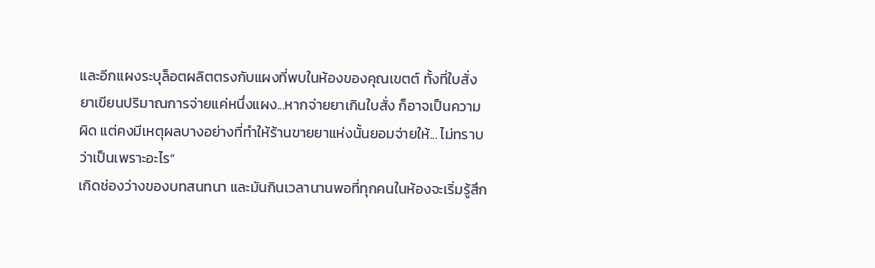และอีกแผงระบุล็อตผลิตตรงกับแผงที่พบในห้องของคุณเขตต์ ทั้งที่ใบสั่งยาเขียนปริมาณการจ่ายแค่หนึ่งแผง...หากจ่ายยาเกินใบสั่ง ก็อาจเป็นความผิด แต่คงมีเหตุผลบางอย่างที่ทำให้ร้านขายยาแห่งนั้นยอมจ่ายให้... ไม่ทราบว่าเป็นเพราะอะไร”
เกิดช่องว่างของบทสนทนา และมันกินเวลานานพอที่ทุกคนในห้องจะเริ่มรู้สึก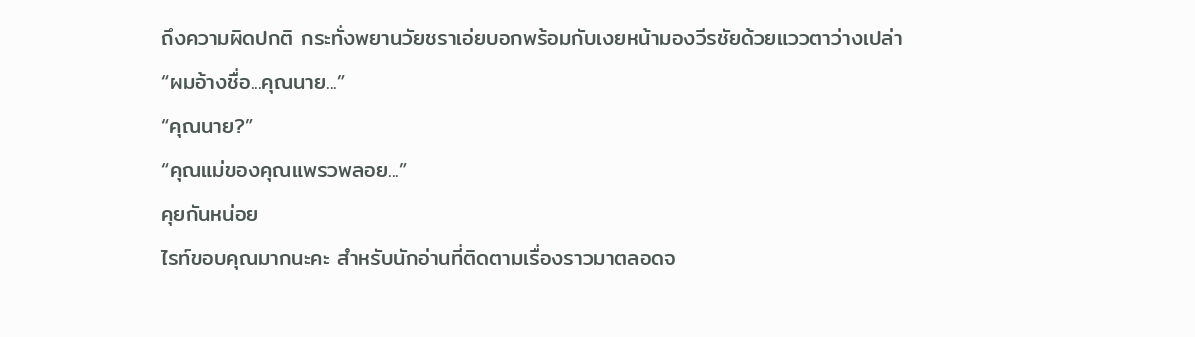ถึงความผิดปกติ กระทั่งพยานวัยชราเอ่ยบอกพร้อมกับเงยหน้ามองวีรชัยด้วยแววตาว่างเปล่า
“ผมอ้างชื่อ...คุณนาย...”
“คุณนาย?”
“คุณแม่ของคุณแพรวพลอย...”
คุยกันหน่อย
ไรท์ขอบคุณมากนะคะ สำหรับนักอ่านที่ติดตามเรื่องราวมาตลอดจ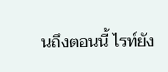นถึงตอนนี้ ไรท์ยัง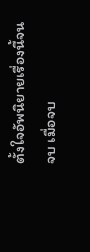ตั้งใจอัพนิยายเรื่องนี้จนจบ เมื่อจบ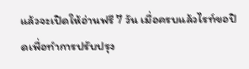แล้วจะเปิดให้อ่านฟรี 7 วัน เมื่อครบแล้วไรท์ขอปิดเพื่อทำการปรับปรุง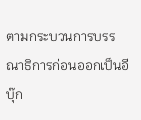ตามกระบวนการบรรณาธิการก่อนออกเป็นอีบุ๊ก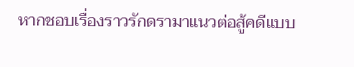หากชอบเรื่องราวรักดรามาแนวต่อสู้คดีแบบ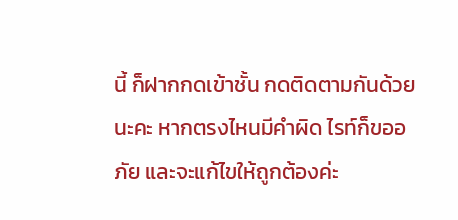นี้ ก็ฝากกดเข้าชั้น กดติดตามกันด้วยนะคะ หากตรงไหนมีคำผิด ไรท์ก็ขออภัย และจะแก้ไขให้ถูกต้องค่ะ